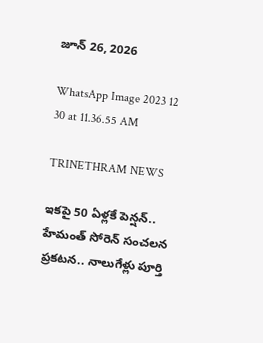జూన్ 26, 2026

WhatsApp Image 2023 12 30 at 11.36.55 AM

TRINETHRAM NEWS

ఇకపై 50 ఏళ్లకే పెన్షన్.. హేమంత్ సోరెన్ సంచలన ప్రకటన.. నాలుగేళ్లు పూర్తి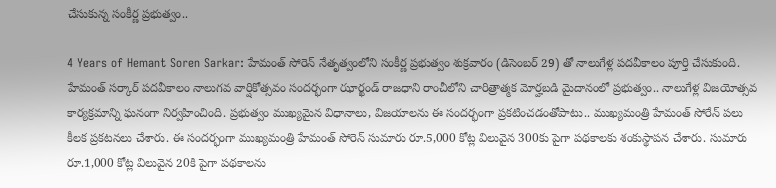చేసుకున్న సంకీర్ణ ప్రభుత్వం..

4 Years of Hemant Soren Sarkar: హేమంత్ సోరెన్ నేతృత్వంలోని సంకీర్ణ ప్రభుత్వం శుక్రవారం (డిసెంబర్ 29) తో నాలుగేళ్ల పదవీకాలం పూర్తి చేసుకుంది. హేమంత్ సర్కార్ పదవీకాలం నాలుగవ వార్షికోత్సవం సందర్భంగా ఝార్ఖండ్‌ రాజధాని రాంచీలోని చారిత్రాత్మక మోర్హబడి మైదానంలో ప్రభుత్వం.. నాలుగేళ్ల విజయోత్సవ కార్యక్రమాన్ని ఘనంగా నిర్వహించింది. ప్రభుత్వం ముఖ్యమైన విధానాలు, విజయాలను ఈ సందర్భంగా ప్రకటించడంతోపాటు.. ముఖ్యమంత్రి హేమంత్ సోరేన్ పలు కీలక ప్రకటనలు చేశారు. ఈ సందర్భంగా ముఖ్యమంత్రి హేమంత్ సోరెన్ సుమారు రూ.5,000 కోట్ల విలువైన 300కు పైగా పథకాలకు శంకుస్థాపన చేశారు. సుమారు రూ.1,000 కోట్ల విలువైన 20కి పైగా పథకాలను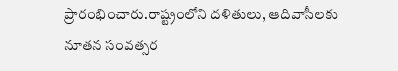ప్రారంభించారు.రాష్ట్రంలోని దళితులు, ఆదివాసీలకు నూతన సంవత్సర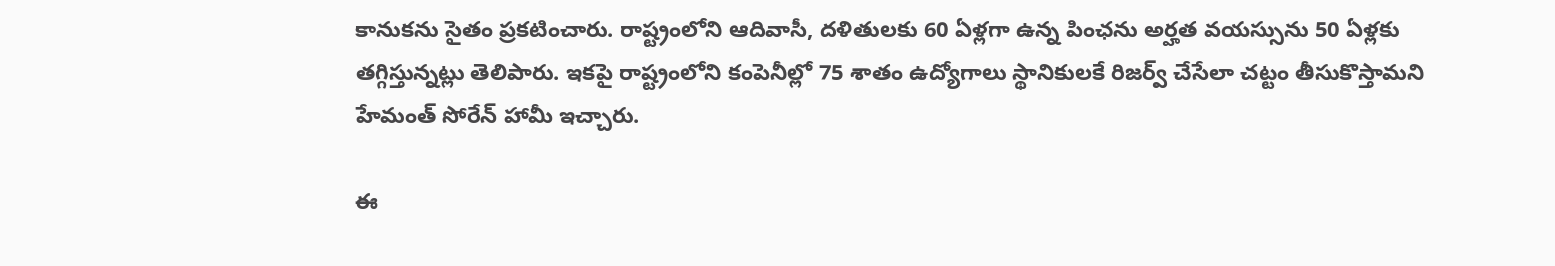కానుకను సైతం ప్రకటించారు. రాష్ట్రంలోని ఆదివాసీ, దళితులకు 60 ఏళ్లగా ఉన్న పింఛను అర్హత వయస్సును 50 ఏళ్లకు తగ్గిస్తున్నట్లు తెలిపారు. ఇకపై రాష్ట్రంలోని కంపెనీల్లో 75 శాతం ఉద్యోగాలు స్థానికులకే రిజర్వ్‌ చేసేలా చట్టం తీసుకొస్తామని హేమంత్ సోరేన్ హామీ ఇచ్చారు.

ఈ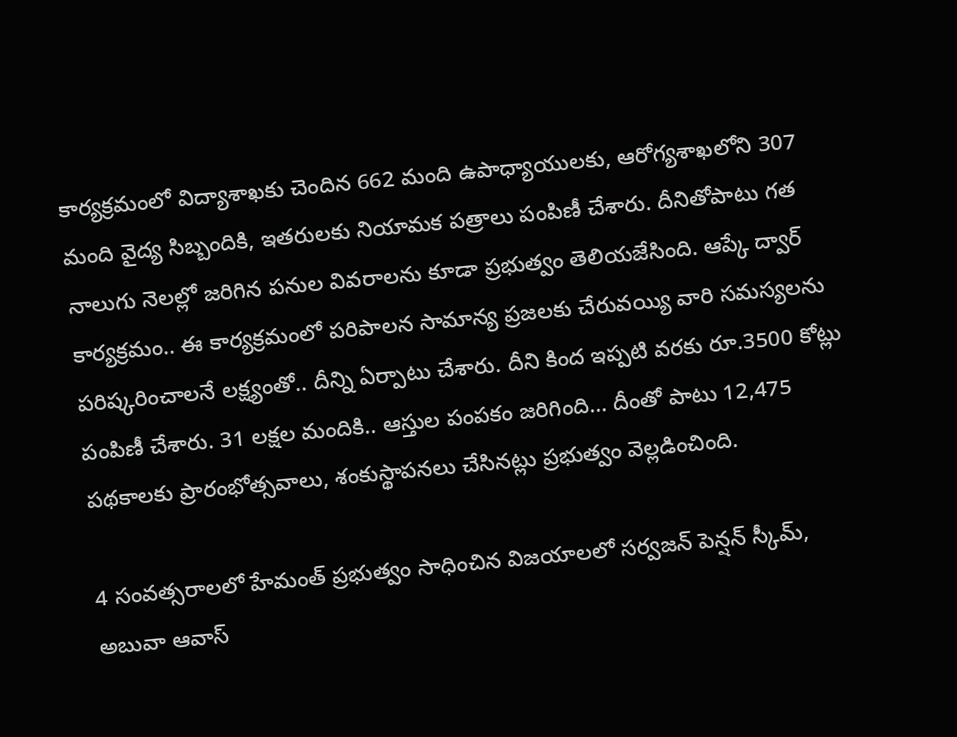కార్యక్రమంలో విద్యాశాఖకు చెందిన 662 మంది ఉపాధ్యాయులకు, ఆరోగ్యశాఖలోని 307 మంది వైద్య సిబ్బందికి, ఇతరులకు నియామక పత్రాలు పంపిణీ చేశారు. దీనితోపాటు గత నాలుగు నెలల్లో జరిగిన పనుల వివరాలను కూడా ప్రభుత్వం తెలియజేసింది. ఆప్కే ద్వార్ కార్యక్రమం.. ఈ కార్యక్రమంలో పరిపాలన సామాన్య ప్రజలకు చేరువయ్యి వారి సమస్యలను పరిష్కరించాలనే లక్ష్యంతో.. దీన్ని ఏర్పాటు చేశారు. దీని కింద ఇప్పటి వరకు రూ.3500 కోట్లు పంపిణీ చేశారు. 31 లక్షల మందికి.. ఆస్తుల పంపకం జరిగింది… దీంతో పాటు 12,475 పథకాలకు ప్రారంభోత్సవాలు, శంకుస్థాపనలు చేసినట్లు ప్రభుత్వం వెల్లడించింది.

4 సంవత్సరాలలో హేమంత్ ప్రభుత్వం సాధించిన విజయాలలో సర్వజన్ పెన్షన్ స్కీమ్, అబువా ఆవాస్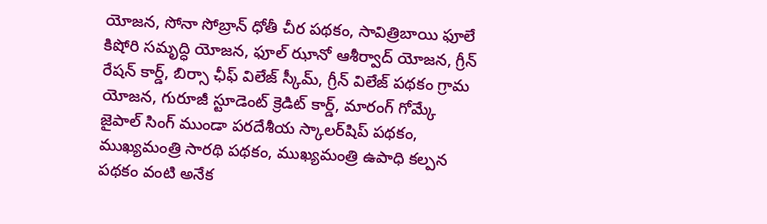యోజన, సోనా సోబ్రాన్ ధోతీ చీర పథకం, సావిత్రిబాయి ఫూలే కిషోరి సమృద్ధి యోజన, ఫూల్ ఝానో ఆశీర్వాద్ యోజన, గ్రీన్ రేషన్ కార్డ్, బిర్సా ఛీఫ్ విలేజ్ స్కీమ్, గ్రీన్ విలేజ్ పథకం గ్రామ యోజన, గురూజీ స్టూడెంట్ క్రెడిట్ కార్డ్, మారంగ్ గోమ్కే జైపాల్ సింగ్ ముండా పరదేశీయ స్కాలర్‌షిప్ పథకం, ముఖ్యమంత్రి సారథి పథకం, ముఖ్యమంత్రి ఉపాధి కల్పన పథకం వంటి అనేక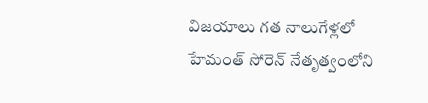విజయాలు గత నాలుగేళ్లలో హేమంత్ సోరెన్ నేతృత్వంలోని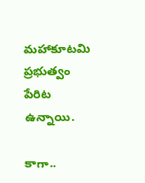మహాకూటమి ప్రభుత్వం పేరిట ఉన్నాయి.

కాగా..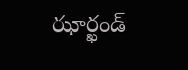ఝార్ఖండ్‌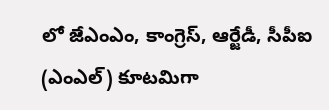లో జేఎంఎం, కాంగ్రెస్, ఆర్జేడీ, సీపీఐ (ఎంఎల్) కూటమిగా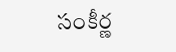సంకీర్ణ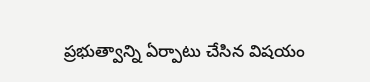ప్రభుత్వాన్ని ఏర్పాటు చేసిన విషయం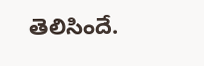తెలిసిందే.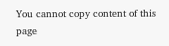You cannot copy content of this page